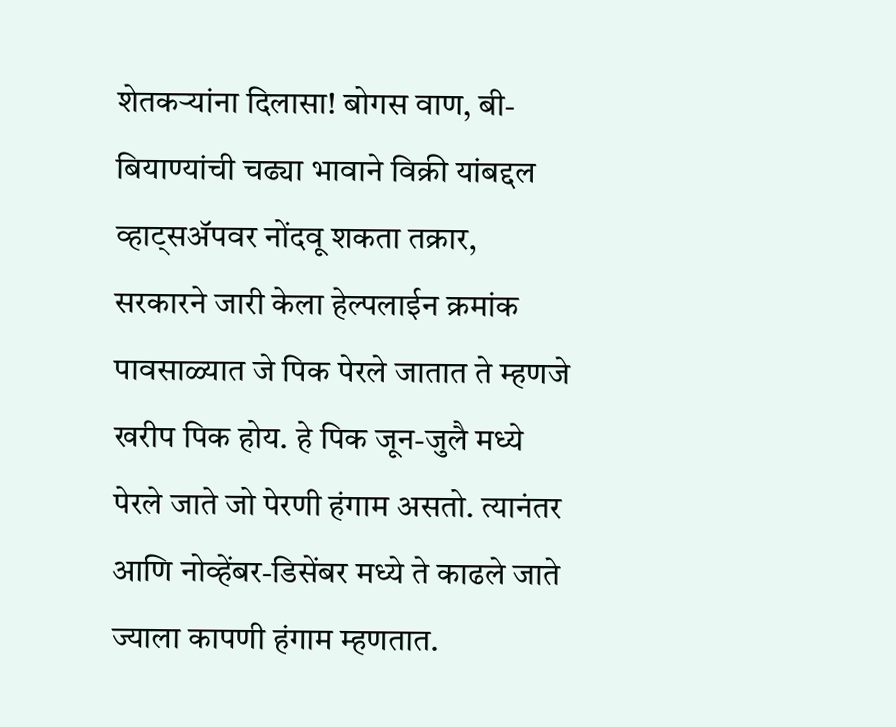शेतकऱ्यांना दिलासा! बोगस वाण, बी-बियाण्यांची चढ्या भावाने विक्री यांबद्दल व्हाट्सॲपवर नोंदवू शकता तक्रार, सरकारने जारी केला हेल्पलाईन क्रमांक
पावसाळ्यात जे पिक पेरले जातात ते म्हणजे खरीप पिक होय. हे पिक जून-जुलै मध्ये पेरले जाते जो पेरणी हंगाम असतो. त्यानंतर आणि नोव्हेंबर-डिसेंबर मध्ये ते काढले जाते ज्याला कापणी हंगाम म्हणतात.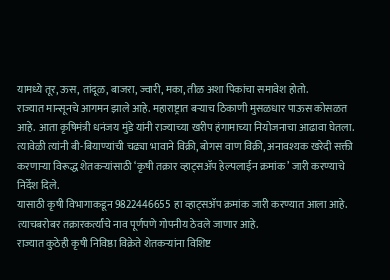यामध्ये तूर, ऊस, तांदूळ, बाजरा, ज्वारी, मका, तीळ अशा पिकांचा समावेश होतो.
राज्यात मान्सूनचे आगमन झाले आहे. महाराष्ट्रात बऱ्याच ठिकाणी मुसळधार पाऊस कोसळत आहे. आता कृषिमंत्री धनंजय मुंडे यांनी राज्याच्या खरीप हंगामाच्या नियोजनाचा आढावा घेतला. त्यावेळी त्यांनी बी-बियाण्यांची चढ्या भावाने विक्री, बोगस वाण विक्री, अनावश्यक खरेदी सक्ती करणाऱ्या विरूद्ध शेतकऱ्यांसाठी ‘कृषी तक्रार व्हाट्सॲप हेल्पलाईन क्रमांक’ जारी करण्याचे निर्देश दिले.
यासाठी कृषी विभागाकडून 9822446655 हा व्हाट्सॲप क्रमांक जारी करण्यात आला आहे. त्याचबरोबर तक्रारकर्त्यांचे नाव पूर्णपणे गोपनीय ठेवले जाणार आहे.
राज्यात कुठेही कृषी निविष्ठा विक्रेते शेतकऱ्यांना विशिष्ट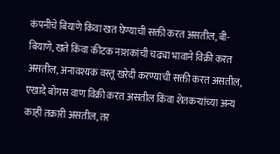कंपनीचे बियाणे किंवा खत घेण्याची सक्ती करत असतील, बी-बियाणे, खते किंवा कीटक नाशकांची चढ्या भावाने विक्री करत असतील, अनावश्यक वस्तू खरेदी करण्याची सक्ती करत असतील, एखादे बोगस वाण विक्री करत असतील किंवा शेतकऱ्यांच्या अन्य काही तक्रारी असतील, तर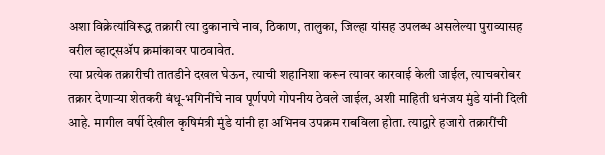अशा विक्रेत्यांविरूद्ध तक्रारी त्या दुकानाचे नाव, ठिकाण, तालुका, जिल्हा यांसह उपलब्ध असलेल्या पुराव्यासह वरील व्हाट्सॲप क्रमांकावर पाठवावेत.
त्या प्रत्येक तक्रारीची तातडीने दखल घेऊन, त्याची शहानिशा करून त्यावर कारवाई केली जाईल, त्याचबरोबर तक्रार देणाऱ्या शेतकरी बंधू-भगिनींचे नाव पूर्णपणे गोपनीय ठेवले जाईल, अशी माहिती धनंजय मुंडे यांनी दिली आहे. मागील वर्षी देखील कृषिमंत्री मुंडे यांनी हा अभिनव उपक्रम राबविला होता. त्याद्वारे हजारो तक्रारींची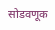सोडवणूक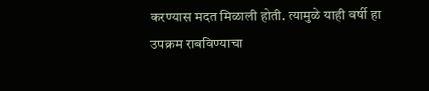करण्यास मदत मिळाली होती. त्यामुळे याही वर्षी हा उपक्रम राबविण्याचा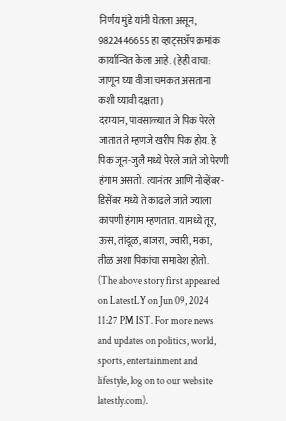निर्णय मुंडे यांनी घेतला असून, 9822446655 हा व्हाट्सॲप क्रमांक कार्यान्वित केला आहे. (हेही वाचा: जाणून घ्या वीजा चमकत असताना कशी घ्यावी दक्षता)
दरम्यान, पावसाळ्यात जे पिक पेरले जातात ते म्हणजे खरीप पिक होय. हे पिक जून-जुलै मध्ये पेरले जाते जो पेरणी हंगाम असतो. त्यानंतर आणि नोव्हेंबर-डिसेंबर मध्ये ते काढले जाते ज्याला कापणी हंगाम म्हणतात. यामध्ये तूर, ऊस, तांदूळ, बाजरा, ज्वारी, मका, तीळ अशा पिकांचा समावेश होतो.
(The above story first appeared on LatestLY on Jun 09, 2024 11:27 PM IST. For more news and updates on politics, world, sports, entertainment and lifestyle, log on to our website latestly.com).